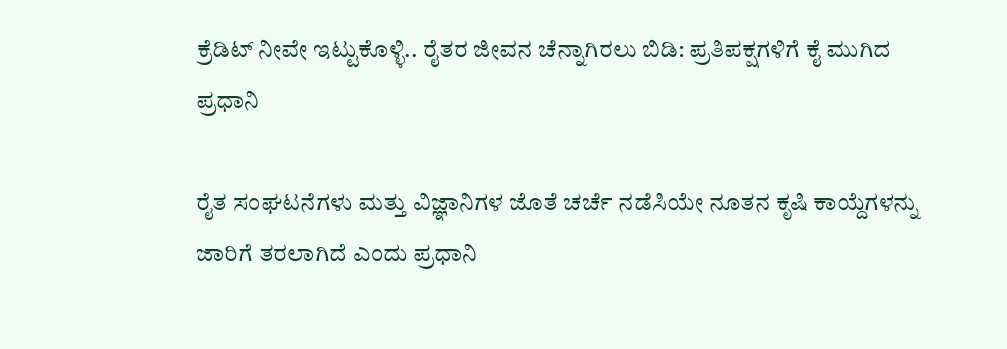ಕ್ರೆಡಿಟ್ ನೀವೇ ಇಟ್ಟುಕೊಳ್ಳಿ.. ರೈತರ ಜೀವನ ಚೆನ್ನಾಗಿರಲು ಬಿಡಿ: ಪ್ರತಿಪಕ್ಷಗಳಿಗೆ ಕೈ ಮುಗಿದ ಪ್ರಧಾನಿ

ರೈತ ಸಂಘಟನೆಗಳು ಮತ್ತು ವಿಜ್ಞಾನಿಗಳ ಜೊತೆ ಚರ್ಚೆ ನಡೆಸಿಯೇ ನೂತನ ಕೃಷಿ ಕಾಯ್ದೆಗಳನ್ನು ಜಾರಿಗೆ ತರಲಾಗಿದೆ ಎಂದು ಪ್ರಧಾನಿ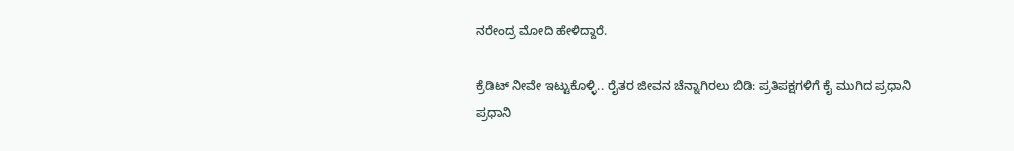ನರೇಂದ್ರ ಮೋದಿ ಹೇಳಿದ್ದಾರೆ.

ಕ್ರೆಡಿಟ್ ನೀವೇ ಇಟ್ಟುಕೊಳ್ಳಿ.. ರೈತರ ಜೀವನ ಚೆನ್ನಾಗಿರಲು ಬಿಡಿ: ಪ್ರತಿಪಕ್ಷಗಳಿಗೆ ಕೈ ಮುಗಿದ ಪ್ರಧಾನಿ
ಪ್ರಧಾನಿ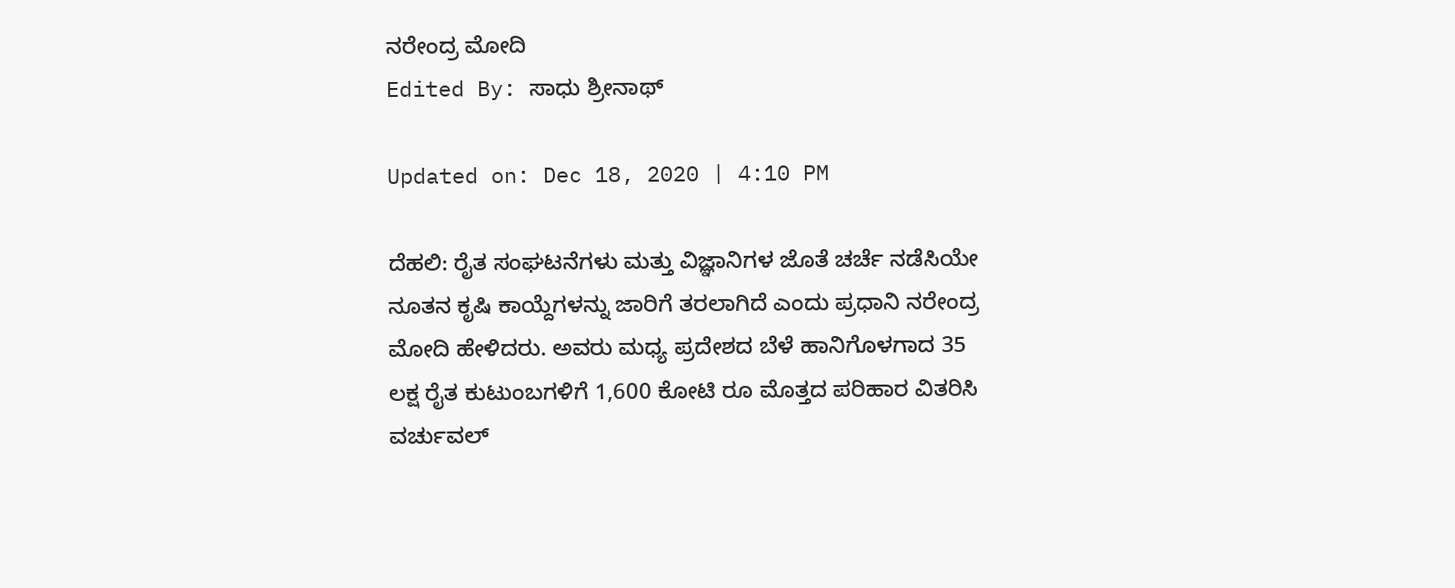ನರೇಂದ್ರ ಮೋದಿ
Edited By: ಸಾಧು ಶ್ರೀನಾಥ್

Updated on: Dec 18, 2020 | 4:10 PM

ದೆಹಲಿ: ರೈತ ಸಂಘಟನೆಗಳು ಮತ್ತು ವಿಜ್ಞಾನಿಗಳ ಜೊತೆ ಚರ್ಚೆ ನಡೆಸಿಯೇ ನೂತನ ಕೃಷಿ ಕಾಯ್ದೆಗಳನ್ನು ಜಾರಿಗೆ ತರಲಾಗಿದೆ ಎಂದು ಪ್ರಧಾನಿ ನರೇಂದ್ರ ಮೋದಿ ಹೇಳಿದರು. ಅವರು ಮಧ್ಯ ಪ್ರದೇಶದ ಬೆಳೆ ಹಾನಿಗೊಳಗಾದ 35 ಲಕ್ಷ ರೈತ ಕುಟುಂಬಗಳಿಗೆ 1,600 ಕೋಟಿ ರೂ ಮೊತ್ತದ ಪರಿಹಾರ ವಿತರಿಸಿ ವರ್ಚುವಲ್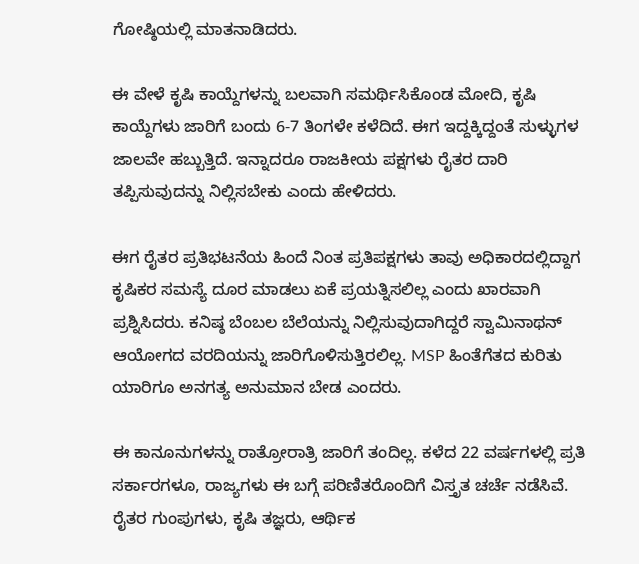ಗೋಷ್ಠಿಯಲ್ಲಿ ಮಾತನಾಡಿದರು.

ಈ ವೇಳೆ ಕೃಷಿ ಕಾಯ್ದೆಗಳನ್ನು ಬಲವಾಗಿ ಸಮರ್ಥಿಸಿಕೊಂಡ ಮೋದಿ, ಕೃಷಿ ಕಾಯ್ದೆಗಳು ಜಾರಿಗೆ ಬಂದು 6-7 ತಿಂಗಳೇ ಕಳೆದಿದೆ. ಈಗ ಇದ್ದಕ್ಕಿದ್ದಂತೆ ಸುಳ್ಳುಗಳ ಜಾಲವೇ ಹಬ್ಬುತ್ತಿದೆ. ಇನ್ನಾದರೂ ರಾಜಕೀಯ ಪಕ್ಷಗಳು ರೈತರ ದಾರಿ ತಪ್ಪಿಸುವುದನ್ನು ನಿಲ್ಲಿಸಬೇಕು ಎಂದು ಹೇಳಿದರು.

ಈಗ ರೈತರ ಪ್ರತಿಭಟನೆಯ ಹಿಂದೆ ನಿಂತ ಪ್ರತಿಪಕ್ಷಗಳು ತಾವು ಅಧಿಕಾರದಲ್ಲಿದ್ದಾಗ ಕೃಷಿಕರ ಸಮಸ್ಯೆ ದೂರ ಮಾಡಲು ಏಕೆ ಪ್ರಯತ್ನಿಸಲಿಲ್ಲ ಎಂದು ಖಾರವಾಗಿ ಪ್ರಶ್ನಿಸಿದರು. ಕನಿಷ್ಠ ಬೆಂಬಲ ಬೆಲೆಯನ್ನು ನಿಲ್ಲಿಸುವುದಾಗಿದ್ದರೆ ಸ್ವಾಮಿನಾಥನ್ ಆಯೋಗದ ವರದಿಯನ್ನು ಜಾರಿಗೊಳಿಸುತ್ತಿರಲಿಲ್ಲ. MSP ಹಿಂತೆಗೆತದ ಕುರಿತು ಯಾರಿಗೂ ಅನಗತ್ಯ ಅನುಮಾನ ಬೇಡ ಎಂದರು.

ಈ ಕಾನೂನುಗಳನ್ನು ರಾತ್ರೋರಾತ್ರಿ ಜಾರಿಗೆ ತಂದಿಲ್ಲ. ಕಳೆದ 22 ವರ್ಷಗಳಲ್ಲಿ ಪ್ರತಿ ಸರ್ಕಾರಗಳೂ, ರಾಜ್ಯಗಳು ಈ ಬಗ್ಗೆ ಪರಿಣಿತರೊಂದಿಗೆ ವಿಸ್ತೃತ ಚರ್ಚೆ ನಡೆಸಿವೆ. ರೈತರ ಗುಂಪುಗಳು, ಕೃಷಿ ತಜ್ಞರು, ಆರ್ಥಿಕ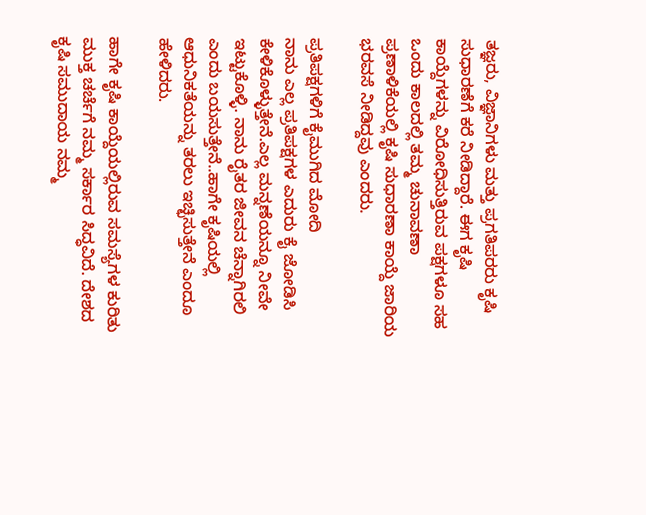ತಜ್ಞರು, ವಿಜ್ಞಾನಿಗಳು ಮತ್ತು ಪ್ರಗತಿಪರರು ಕೃಷಿ ಸುಧಾರಣೆಗೆ ಕರೆ ನೀಡಿದ್ದಾರೆ. ಈಗ ಕೃಷಿ ಕಾಯ್ದೆಗಳನ್ನು ವಿರೋಧಿಸುತ್ತಿರುವ ಪಕ್ಷಗಳೂ ಸಹ ಒಂದು ಕಾಲದಲ್ಲಿ ತಮ್ಮ ಚುನಾವಣಾ ಪ್ರಣಾಳಿಕೆಯಲ್ಲಿ ಕೃಷಿ ಸುಧಾರಣಾ ಕಾಯ್ದೆ ಜಾರಿಯ ಭರವಸೆ ನೀಡಿದ್ದವು ಎಂದರು.

ಪ್ರತಿಪಕ್ಷಗಳಿಗೆ ಕೈಮುಗಿದ ಮೋದಿ
ನಾನು ಎಲ್ಲ ಪ್ರತಿಪಕ್ಷಗಳ ಎದುರು ಕೈ ಜೋಡಿಸಿ ಕೇಳಿಕೊಳ್ಳುತ್ತೇನೆ.ಎಲ್ಲ ಮನ್ನಣೆಯನ್ನೂ ನೀವೇ ಇಟ್ಟುಕೊಳ್ಳಿ. ನಾನು ರೈತರ ಜೀವನ ಚೆನ್ನಾಗಿರಲಿ ಎಂದು ಬಯಸುತ್ತೇನೆ..ಹಾಗೇ ಕೃಷಿಯಲ್ಲಿ ಆಧುನಿಕತೆಯನ್ನು ತರಲು ಇಚ್ಛಿಸುತ್ತೇನೆ ಎಂದೂ ಹೇಳಿದರು.

ಹಾಗೇ ಕೃಷಿ ಕಾಯ್ದೆಯಲ್ಲಿರುವ ಸಮಸ್ಯೆಗಳ ಕುರಿತು ಮುಕ್ತ ಚರ್ಚೆಗೆ ನಮ್ಮ ಸರ್ಕಾರ ಸಿದ್ಧವಿದೆ. ದೇಶದ ಕೃಷಿ ಸಮುದಾಯ ನಮ್ಮ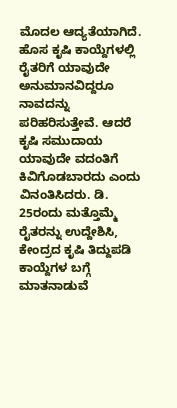ಮೊದಲ ಆದ್ಯತೆಯಾಗಿದೆ. ಹೊಸ ಕೃಷಿ ಕಾಯ್ದೆಗಳಲ್ಲಿ ರೈತರಿಗೆ ಯಾವುದೇ ಅನುಮಾನವಿದ್ದರೂ ನಾವದನ್ನು ಪರಿಹರಿಸುತ್ತೇವೆ. ಆದರೆ ಕೃಷಿ ಸಮುದಾಯ ಯಾವುದೇ ವದಂತಿಗೆ ಕಿವಿಗೊಡಬಾರದು ಎಂದು ವಿನಂತಿಸಿದರು. ಡಿ. 25ರಂದು ಮತ್ತೊಮ್ಮೆ ರೈತರನ್ನು ಉದ್ದೇಶಿಸಿ,  ಕೇಂದ್ರದ ಕೃಷಿ ತಿದ್ದುಪಡಿ ಕಾಯ್ದೆಗಳ ಬಗ್ಗೆ ಮಾತನಾಡುವೆ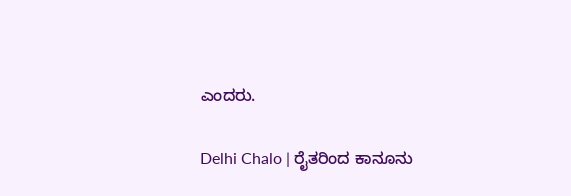ಎಂದರು.

Delhi Chalo | ರೈತರಿಂದ ಕಾನೂನು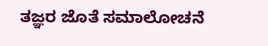ತಜ್ಞರ ಜೊತೆ ಸಮಾಲೋಚನೆ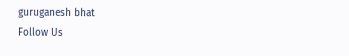guruganesh bhat
Follow Us